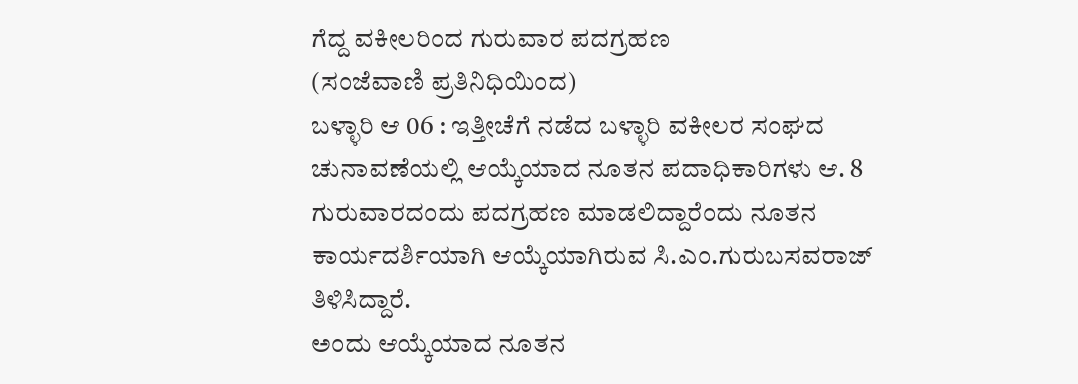ಗೆದ್ದ ವಕೀಲರಿಂದ ಗುರುವಾರ ಪದಗ್ರಹಣ
(ಸಂಜೆವಾಣಿ ಪ್ರತಿನಿಧಿಯಿಂದ)
ಬಳ್ಳಾರಿ ಆ 06 : ಇತ್ತೀಚೆಗೆ ನಡೆದ ಬಳ್ಳಾರಿ ವಕೀಲರ ಸಂಘದ ಚುನಾವಣೆಯಲ್ಲಿ ಆಯ್ಕೆಯಾದ ನೂತನ ಪದಾಧಿಕಾರಿಗಳು ಆ. 8 ಗುರುವಾರದಂದು ಪದಗ್ರಹಣ ಮಾಡಲಿದ್ದಾರೆಂದು ನೂತನ ಕಾರ್ಯದರ್ಶಿಯಾಗಿ ಆಯ್ಕೆಯಾಗಿರುವ ಸಿ.ಎಂ.ಗುರುಬಸವರಾಜ್ ತಿಳಿಸಿದ್ದಾರೆ.
ಅಂದು ಆಯ್ಕೆಯಾದ ನೂತನ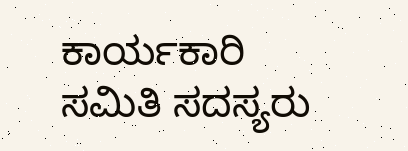ಕಾರ್ಯಕಾರಿ ಸಮಿತಿ ಸದಸ್ಯರು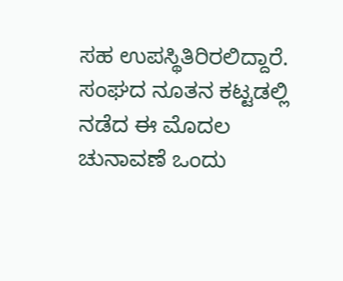ಸಹ ಉಪಸ್ಥಿತಿರಿರಲಿದ್ದಾರೆ.  ಸಂಘದ ನೂತನ ಕಟ್ಟಡಲ್ಲಿ ನಡೆದ ಈ ಮೊದಲ ಚುನಾವಣೆ ಒಂದು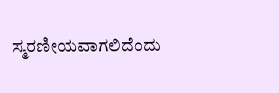ಸ್ಮರಣೀಯವಾಗಲಿದೆಂದು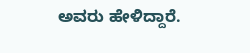ಅವರು ಹೇಳಿದ್ದಾರೆ.